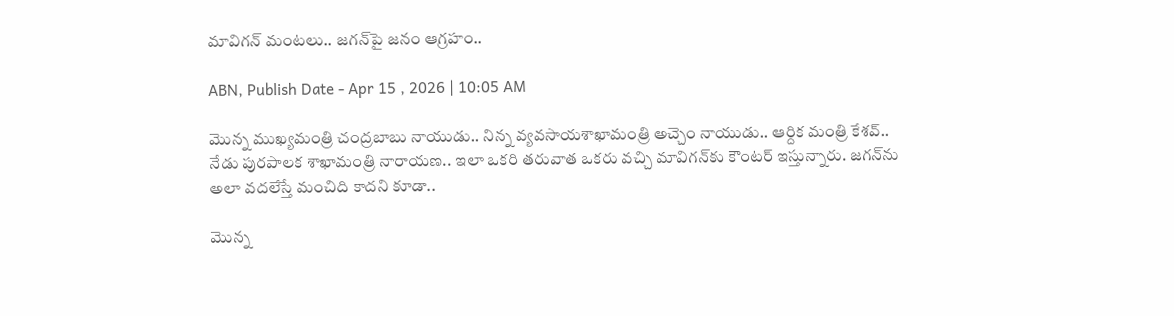మావిగన్ మంటలు.. జగన్‌పై జనం ఆగ్రహం..

ABN, Publish Date - Apr 15 , 2026 | 10:05 AM

మొన్న ముఖ్యమంత్రి చంద్రబాబు నాయుడు.. నిన్న వ్యవసాయశాఖామంత్రి అచ్చెం నాయుడు.. ఆర్దిక మంత్రి కేశవ్.. నేడు పురపాలక శాఖామంత్రి నారాయణ.. ఇలా ఒకరి తరువాత ఒకరు వచ్చి మావిగన్‌కు కౌంటర్ ఇస్తున్నారు. జగన్‌ను అలా వదలేస్తే మంచిది కాదని కూడా..

మొన్న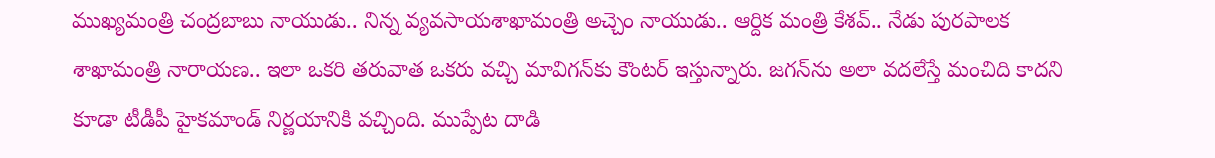ముఖ్యమంత్రి చంద్రబాబు నాయుడు.. నిన్న వ్యవసాయశాఖామంత్రి అచ్చెం నాయుడు.. ఆర్దిక మంత్రి కేశవ్.. నేడు పురపాలక శాఖామంత్రి నారాయణ.. ఇలా ఒకరి తరువాత ఒకరు వచ్చి మావిగన్‌కు కౌంటర్ ఇస్తున్నారు. జగన్‌ను అలా వదలేస్తే మంచిది కాదని కూడా టీడీపీ హైకమాండ్ నిర్ణయానికి వచ్చింది. ముప్పేట దాడి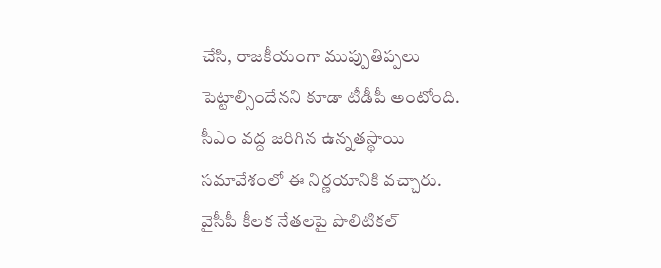చేసి, రాజకీయంగా ముప్పుతిప్పలు పెట్టాల్సిందేనని కూడా టీడీపీ అంటోంది. సీఎం వద్ద జరిగిన ఉన్నతస్థాయి సమావేశంలో ఈ నిర్ణయానికి వచ్చారు. వైసీపీ కీలక నేతలపై పొలిటికల్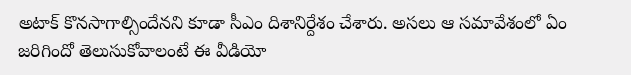అటాక్ కొనసాగాల్సిందేనని కూడా సీఎం దిశానిర్దేశం చేశారు. అసలు ఆ సమావేశంలో ఏం జరిగిందో తెలుసుకోవాలంటే ఈ వీడియో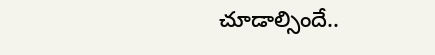చూడాల్సిందే..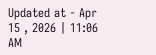Updated at - Apr 15 , 2026 | 11:06 AM